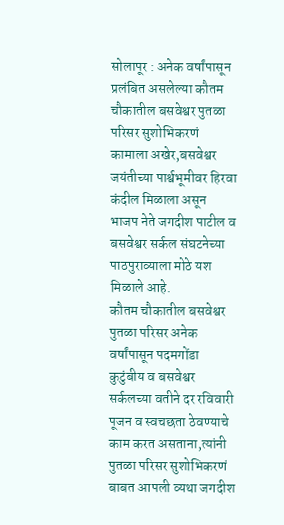सोलापूर : अनेक वर्षांपासून प्रलंबित असलेल्या कौतम चौकातील बसवेश्वर पुतळा परिसर सुशोभिकरणं कामाला अखेर,बसवेश्वर जयंतीच्या पार्श्वभूमीवर हिरवा कंदील मिळाला असून भाजप नेते जगदीश पाटील व बसवेश्वर सर्कल संघटनेच्या पाठपुराव्याला मोठे यश मिळाले आहे.
कौतम चौकातील बसवेश्वर पुतळा परिसर अनेक वर्षांपासून पदमगोंडा कुटुंबीय व बसवेश्वर सर्कलच्या वतीने दर रविवारी पूजन व स्वचछता ठेवण्याचे काम करत असताना,त्यांनी पुतळा परिसर सुशोभिकरणं बाबत आपली व्यथा जगदीश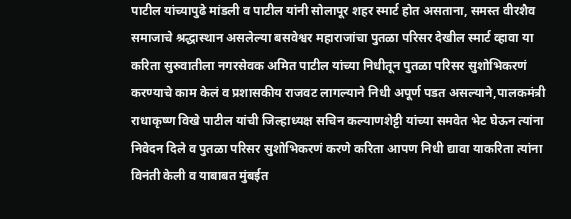पाटील यांच्यापुढे मांडली व पाटील यांनी सोलापूर शहर स्मार्ट होत असताना, समस्त वीरशैव समाजाचे श्रद्धास्थान असलेल्या बसवेश्वर महाराजांचा पुतळा परिसर देखील स्मार्ट व्हावा या करिता सुरुवातीला नगरसेवक अमित पाटील यांच्या निधीतून पुतळा परिसर सुशोभिकरणं करण्याचे काम केलं व प्रशासकीय राजवट लागल्याने निधी अपूर्ण पडत असल्याने,पालकमंत्री राधाकृष्ण विखे पाटील यांची जिल्हाध्यक्ष सचिन कल्याणशेट्टी यांच्या समवेत भेट घेऊन त्यांना निवेदन दिले व पुतळा परिसर सुशोभिकरणं करणे करिता आपण निधी द्यावा याकरिता त्यांना विनंती केली व याबाबत मुंबईत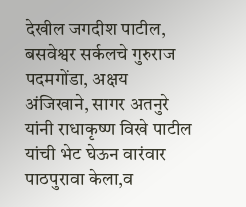देखील जगदीश पाटील, बसवेश्वर सर्कलचे गुरुराज पदमगोंडा, अक्षय अंजिखाने, सागर अतनुरे यांनी राधाकृष्ण विखे पाटील यांची भेट घेऊन वारंवार पाठपुरावा केला,व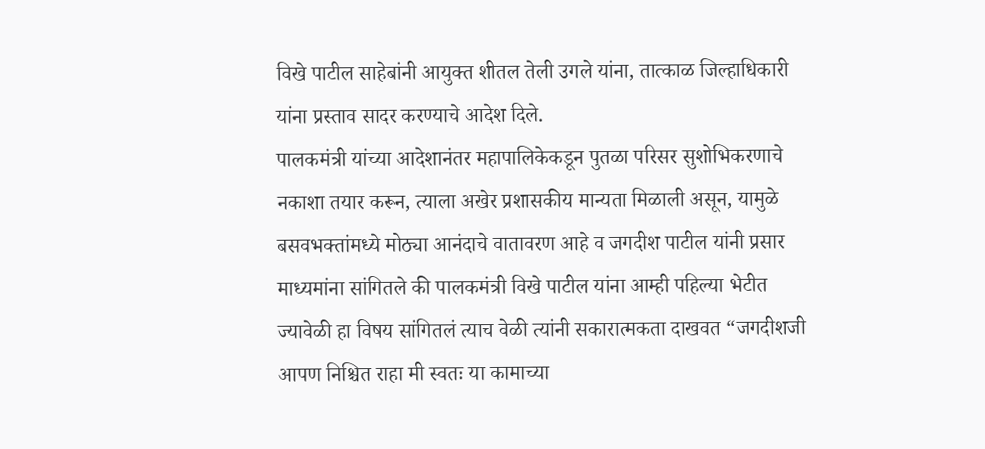विखे पाटील साहेबांनी आयुक्त शीतल तेली उगले यांना, तात्काळ जिल्हाधिकारी यांना प्रस्ताव सादर करण्याचे आदेश दिले.
पालकमंत्री यांच्या आदेशानंतर महापालिकेकडून पुतळा परिसर सुशोभिकरणाचे नकाशा तयार करून, त्याला अखेर प्रशासकीय मान्यता मिळाली असून, यामुळे बसवभक्तांमध्ये मोठ्या आनंदाचे वातावरण आहे व जगदीश पाटील यांनी प्रसार माध्यमांना सांगितले की पालकमंत्री विखे पाटील यांना आम्ही पहिल्या भेटीत ज्यावेळी हा विषय सांगितलं त्याच वेळी त्यांनी सकारात्मकता दाखवत “जगदीशजी आपण निश्चित राहा मी स्वतः या कामाच्या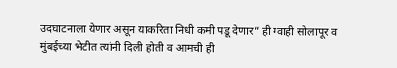उदघाटनाला येणार असून याकरिता निधी कमी पडू देणार” ही ग्वाही सोलापूर व मुंबईच्या भेटीत त्यांनी दिली होती व आमची ही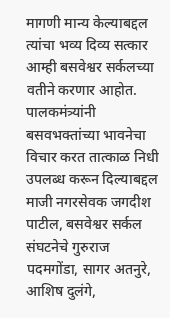मागणी मान्य केल्याबद्दल त्यांचा भव्य दिव्य सत्कार आम्ही बसवेश्वर सर्कलच्या वतीने करणार आहोत.
पालकमंत्र्यांनी बसवभक्तांच्या भावनेचा विचार करत तात्काळ निधी उपलब्ध करून दिल्याबद्दल माजी नगरसेवक जगदीश पाटील, बसवेश्वर सर्कल संघटनेचे गुरुराज पदमगोंडा, सागर अतनुरे, आशिष दुलंगे,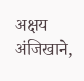अक्षय अंजिखाने,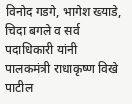विनोद गडगे, भागेश ख्याडे, चिदा बगले व सर्व पदाधिकारी यांनी पालकमंत्री राधाकृष्ण विखे पाटील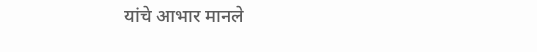यांचे आभार मानले